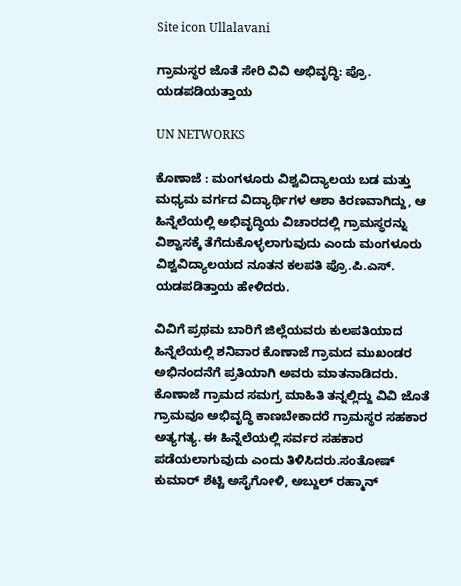Site icon Ullalavani

ಗ್ರಾಮಸ್ಥರ ಜೊತೆ ಸೇರಿ ವಿವಿ ಅಭಿವೃದ್ಧಿ: ಪ್ರೊ. ಯಡಪಡಿಯತ್ತಾಯ

UN NETWORKS

ಕೊಣಾಜೆ : ಮಂಗಳೂರು ವಿಶ್ವವಿದ್ಯಾಲಯ ಬಡ ಮತ್ತು ಮಧ್ಯಮ ವರ್ಗದ ವಿದ್ಯಾರ್ಥಿಗಳ ಆಶಾ ಕಿರಣವಾಗಿದ್ದು, ಆ ಹಿನ್ನೆಲೆಯಲ್ಲಿ ಅಭಿವೃದ್ಧಿಯ ವಿಚಾರದಲ್ಲಿ ಗ್ರಾಮಸ್ಥರನ್ನು ವಿಶ್ವಾಸಕ್ಕೆ ತೆಗೆದುಕೊಳ್ಳಲಾಗುವುದು ಎಂದು ಮಂಗಳೂರು ವಿಶ್ವವಿದ್ಯಾಲಯದ ನೂತನ ಕಲಪತಿ ಪ್ರೊ.ಪಿ.ಎಸ್. ಯಡಪಡಿತ್ತಾಯ ಹೇಳಿದರು.

ವಿವಿಗೆ ಪ್ರಥಮ ಬಾರಿಗೆ ಜಿಲ್ಲೆಯವರು ಕುಲಪತಿಯಾದ ಹಿನ್ನೆಲೆಯಲ್ಲಿ ಶನಿವಾರ ಕೊಣಾಜೆ ಗ್ರಾಮದ ಮುಖಂಡರ ಅಭಿನಂದನೆಗೆ ಪ್ರತಿಯಾಗಿ ಅವರು ಮಾತನಾಡಿದರು. ಕೊಣಾಜೆ ಗ್ರಾಮದ ಸಮಗ್ರ ಮಾಹಿತಿ ತನ್ನಲ್ಲಿದ್ದು ವಿವಿ ಜೊತೆ ಗ್ರಾಮವೂ ಅಭಿವೃದ್ಧಿ ಕಾಣಬೇಕಾದರೆ ಗ್ರಾಮಸ್ಥರ ಸಹಕಾರ ಅತ್ಯಗತ್ಯ. ಈ ಹಿನ್ನೆಲೆಯಲ್ಲಿ ಸರ್ವರ ಸಹಕಾರ ಪಡೆಯಲಾಗುವುದು ಎಂದು ತಿಳಿಸಿದರು.ಸಂತೋಷ್ ಕುಮಾರ್ ಶೆಟ್ಟಿ ಅಸೈಗೋಳಿ, ಅಬ್ದುಲ್ ರಹ್ಮಾನ್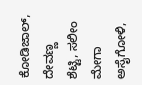ಕೋಡಿಜಾಲ್, ದೇವಣ್ಣ ಶೆಟ್ಟಿ, ಸಲೀಂ ಮೇಗಾ ಅಸೈಗೋಳಿ,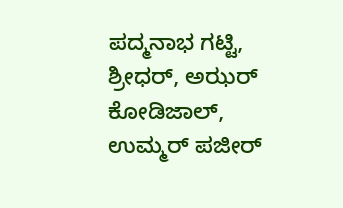ಪದ್ಮನಾಭ ಗಟ್ಟಿ, ಶ್ರೀಧರ್, ಅಝರ್ ಕೋಡಿಜಾಲ್, ಉಮ್ಮರ್ ಪಜೀರ್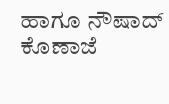ಹಾಗೂ ನೌಷಾದ್ ಕೊಣಾಜೆ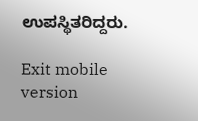ಉಪಸ್ಥಿತರಿದ್ದರು.

Exit mobile version